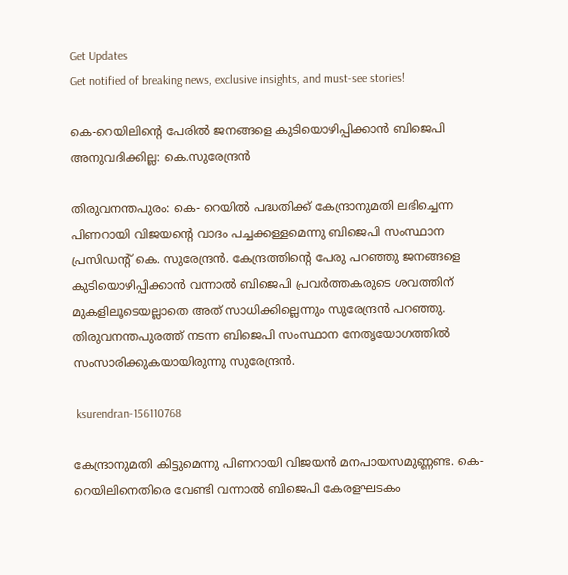Get Updates
Get notified of breaking news, exclusive insights, and must-see stories!

കെ-റെയിലിന്റെ പേരിൽ ജനങ്ങളെ കുടിയൊഴിപ്പിക്കാൻ ബിജെപി അനുവദിക്കില്ല: കെ.സുരേന്ദ്രൻ

തിരുവനന്തപുരം: കെ- റെയിൽ പദ്ധതിക്ക് കേന്ദ്രാനുമതി ലഭിച്ചെന്ന പിണറായി വിജയന്റെ വാദം പച്ചക്കള്ളമെന്നു ബിജെപി സംസ്ഥാന പ്രസിഡന്റ് കെ. സുരേന്ദ്രൻ. കേന്ദ്രത്തിന്റെ പേരു പറഞ്ഞു ജനങ്ങളെ കുടിയൊഴിപ്പിക്കാൻ വന്നാൽ ബിജെപി പ്രവർത്തകരുടെ ശവത്തിന് മുകളിലൂടെയല്ലാതെ അത് സാധിക്കില്ലെന്നും സുരേന്ദ്രൻ പറഞ്ഞു. തിരുവനന്തപുരത്ത് നടന്ന ബിജെപി സംസ്ഥാന നേതൃയോഗത്തിൽ സംസാരിക്കുകയായിരുന്നു സുരേന്ദ്രൻ.

 ksurendran-156110768

കേന്ദ്രാനുമതി കിട്ടുമെന്നു പിണറായി വിജയൻ മനപായസമുണ്ണണ്ട. കെ-റെയിലിനെതിരെ വേണ്ടി വന്നാൽ ബിജെപി കേരളഘടകം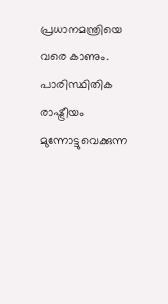പ്രധാനമന്ത്രിയെ വരെ കാണും. പാരിസ്ഥിതിക രാഷ്ട്രീയം മുന്നോട്ടുവെക്കുന്ന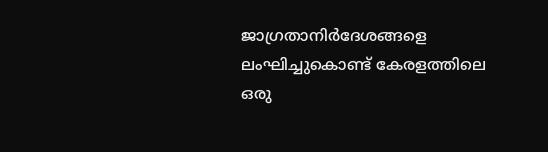ജാഗ്രതാനിർദേശങ്ങളെ ലംഘിച്ചുകൊണ്ട്‌ കേരളത്തിലെ ഒരു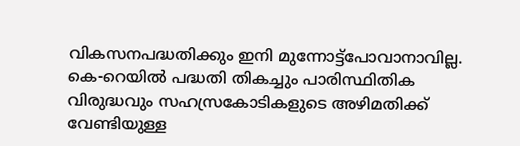വികസനപദ്ധതിക്കും ഇനി മുന്നോട്ട്പോവാനാവില്ല. കെ-റെയിൽ പദ്ധതി തികച്ചും പാരിസ്ഥിതിക വിരുദ്ധവും സഹസ്രകോടികളുടെ അഴിമതിക്ക് വേണ്ടിയുള്ള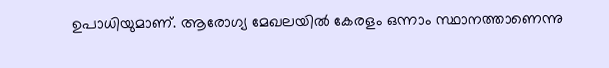ഉപാധിയുമാണ്. ആരോഗ്യ മേഖലയിൽ കേരളം ഒന്നാം സ്ഥാനത്താണെന്നു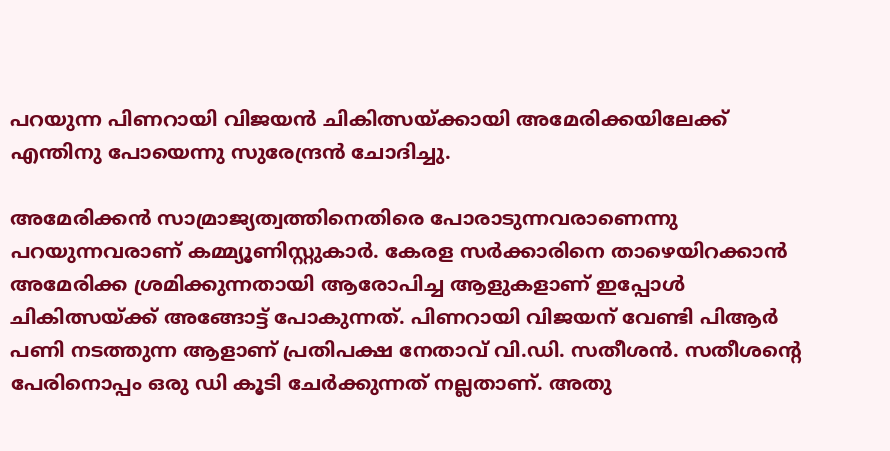പറയുന്ന പിണറായി വിജയൻ ചികിത്സയ്ക്കായി അമേരിക്കയിലേക്ക് എന്തിനു പോയെന്നു സുരേന്ദ്രൻ ചോദിച്ചു.

അമേരിക്കൻ സാമ്രാജ്യത്വത്തിനെതിരെ പോരാടുന്നവരാണെന്നു പറയുന്നവരാണ് കമ്മ്യൂണിസ്റ്റുകാർ. കേരള സർക്കാരിനെ താഴെയിറക്കാൻ അമേരിക്ക ശ്രമിക്കുന്നതായി ആരോപിച്ച ആളുകളാണ് ഇപ്പോൾ ചികിത്സയ്ക്ക് അങ്ങോട്ട് പോകുന്നത്. പിണറായി വിജയന് വേണ്ടി പിആർ പണി നടത്തുന്ന ആളാണ് പ്രതിപക്ഷ നേതാവ് വി.ഡി. സതീശൻ. സതീശന്റെ പേരിനൊപ്പം ഒരു ഡി കൂടി ചേർക്കുന്നത് നല്ലതാണ്. അതു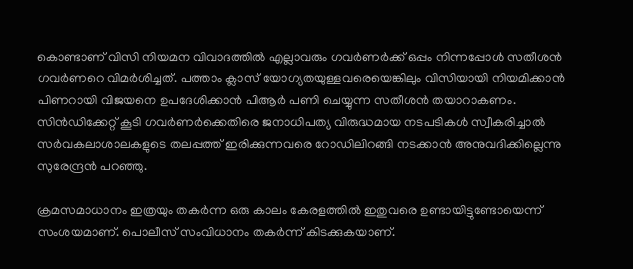കൊണ്ടാണ് വിസി നിയമന വിവാദത്തിൽ എല്ലാവരും ഗവർണർക്ക് ഒപ്പം നിന്നപ്പോൾ സതീശൻ ഗവർണറെ വിമർശിച്ചത്. പത്താം ക്ലാസ് യോഗ്യതയുള്ളവരെയെങ്കിലും വിസിയായി നിയമിക്കാൻ പിണറായി വിജയനെ ഉപദേശിക്കാൻ പിആർ പണി ചെയ്യുന്ന സതീശൻ തയാറാകണം. സിൻഡിക്കേറ്റ് കൂടി ഗവർണർക്കെതിരെ ജനാധിപത്യ വിരുദ്ധമായ നടപടികൾ സ്വീകരിച്ചാൽ സർവകലാശാലകളുടെ തലപ്പത്ത് ഇരിക്കുന്നവരെ റോഡിലിറങ്ങി നടക്കാൻ അനുവദിക്കില്ലെന്നു സുരേന്ദ്രൻ പറഞ്ഞു.

ക്രമസമാധാനം ഇത്രയും തകർന്ന ഒരു കാലം കേരളത്തിൽ ഇതുവരെ ഉണ്ടായിട്ടുണ്ടോയെന്ന് സംശയമാണ്. പൊലീസ് സംവിധാനം തകർന്ന് കിടക്കുകയാണ്.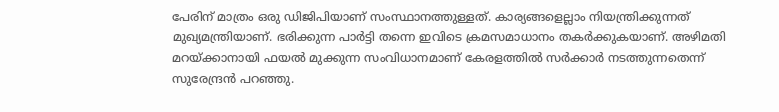പേരിന് മാത്രം ഒരു ഡിജിപിയാണ് സംസ്ഥാനത്തുള്ളത്. കാര്യങ്ങളെല്ലാം നിയന്ത്രിക്കുന്നത് മുഖ്യമന്ത്രിയാണ്. ഭരിക്കുന്ന പാർട്ടി തന്നെ ഇവിടെ ക്രമസമാധാനം തകർക്കുകയാണ്. അഴിമതി മറയ്ക്കാനായി ഫയൽ മുക്കുന്ന സംവിധാനമാണ് കേരളത്തിൽ സർക്കാർ നടത്തുന്നതെന്ന് സുരേന്ദ്രൻ പറഞ്ഞു.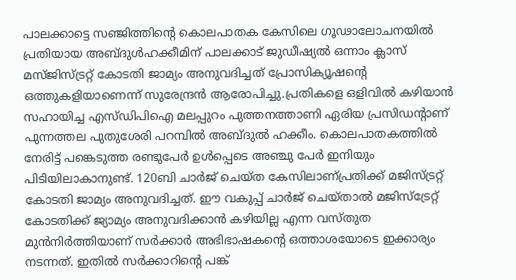പാലക്കാട്ടെ സഞ്ജിത്തിന്റെ കൊലപാതക കേസിലെ ഗൂഢാലോചനയിൽ പ്രതിയായ അബ്ദുൾഹക്കീമിന് പാലക്കാട്‌ ജുഡീഷ്യൽ ഒന്നാം ക്ലാസ് മസ്ജിസ്ട്രറ്റ് കോടതി ജാമ്യം അനുവദിച്ചത് പ്രോസിക്യൂഷന്റെ ഒത്തുകളിയാണെന്ന് സുരേന്ദ്രൻ ആരോപിച്ചു.പ്രതികളെ ഒളിവിൽ കഴിയാൻ സഹായിച്ച എസ്ഡിപിഐ മലപ്പുറം പുത്തനത്താണി ഏരിയ പ്രസിഡന്റാണ് പുന്നത്തല പുതുശേരി പറമ്പിൽ അബ്ദുൽ ഹക്കീം. കൊലപാതകത്തിൽ നേരിട്ട് പങ്കെടുത്ത രണ്ടുപേർ ഉൾപ്പെടെ അഞ്ചു പേർ ഇനിയും പിടിയിലാകാനുണ്ട്. 120ബി ചാർജ് ചെയ്ത കേസിലാണ്പ്രതിക്ക് മജിസ്ട്രറ്റ് കോടതി ജാമ്യം അനുവദിച്ചത്. ഈ വകുപ്പ് ചാർജ് ചെയ്താൽ മജിസ്‌ട്രേറ്റ് കോടതിക്ക് ജ്യാമ്യം അനുവദിക്കാൻ കഴിയില്ല എന്ന വസ്തുത മുൻനിർത്തിയാണ് സർക്കാർ അഭിഭാഷകന്റെ ഒത്താശയോടെ ഇക്കാര്യം നടന്നത്. ഇതിൽ സർക്കാറിൻ്റെ പങ്ക്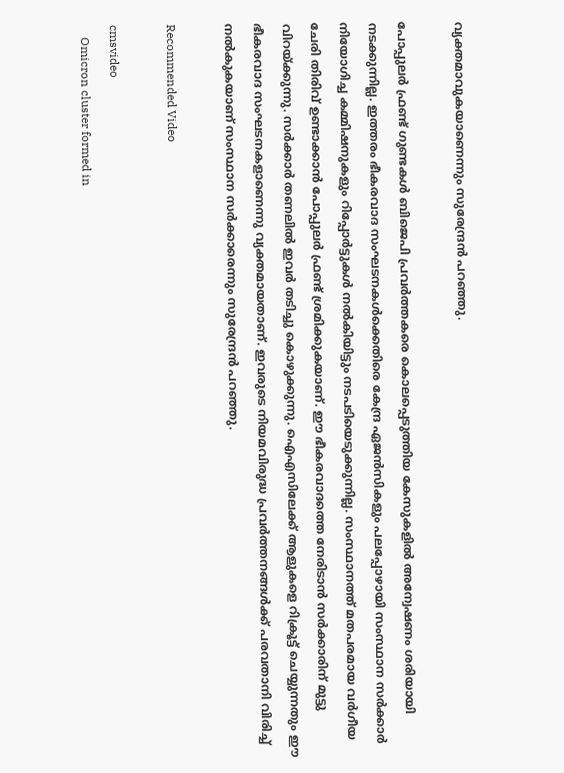വ്യക്തമാവുകയാണെന്നും സുരേന്ദ്രൻ പറഞ്ഞു.

പോപ്പുലർ ഫ്രണ്ട് ഗുണ്ടകൾ ബിജെപി പ്രവർത്തകരെ കൊലപ്പെടുത്തിയ കേസുകളിൽ അന്വേഷണം ശരിയായി നടക്കുന്നില്ല. ഇത്തരം ഭീകരവാദ സംഘടനകൾക്കെതിരെ കേന്ദ്ര ഏജൻസികളും പലപ്പോഴായി സംസ്ഥാന സർക്കാർ നിയോഗിച്ച കമ്മിഷനുകളും റിപ്പോർട്ടുകൾ നൽകിയിട്ടും നടപടിയെടുക്കുന്നില്ല. സംസ്ഥാനത്ത് മതപരമായ വർഗീയ ചേരി തിരിവ് ഉണ്ടാക്കാൻ പോപ്പുലർ ഫ്രണ്ട് ശ്രമിക്കുകയാണ്. ഈ ഭീകരവാദത്തെ നേരിടാൻ സർക്കാരിന് മുട്ടു വിറയ്ക്കുന്നു. സർക്കാർ തണലിൽ ഇവർ തടിച്ചു കൊഴുക്കുന്നു. ഐഎസിലേക്ക് ആളുകളെ റിക്രൂട്ട് ചെയ്യുന്നതും ഈ ഭീകരവാദ സംഘടനകളാണെന്നു വ്യക്തമായതാണ്. ഇവരുടെ നിയമവിരുദ്ധ പ്രവർത്തനങ്ങൾക്ക് പരവതാനി വിരിച്ച് നൽകുകയാണ് സംസ്ഥാന സർക്കാരെന്നും സുരേന്ദ്രൻ പറഞ്ഞു.

Recommended Video

cmsvideo
    Omicron cluster formed in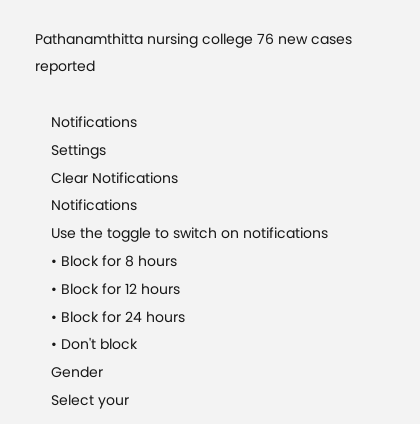Pathanamthitta nursing college 76 new cases reported

    Notifications
    Settings
    Clear Notifications
    Notifications
    Use the toggle to switch on notifications
    • Block for 8 hours
    • Block for 12 hours
    • Block for 24 hours
    • Don't block
    Gender
    Select your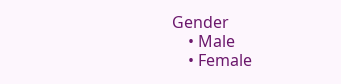Gender
    • Male
    • Female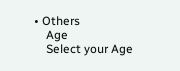• Others
    Age
    Select your Age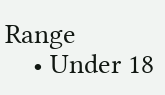Range
    • Under 18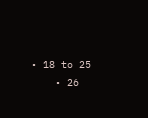• 18 to 25
    • 26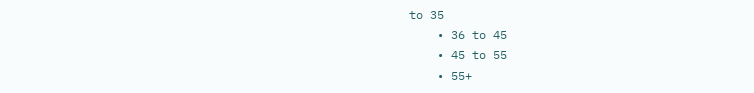to 35
    • 36 to 45
    • 45 to 55
    • 55+